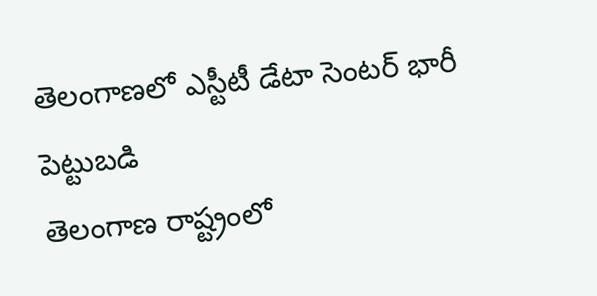తెలంగాణలో ఎస్టీటీ డేటా సెంటర్ భారీ పెట్టుబడి
తెలంగాణ రాష్ట్రంలో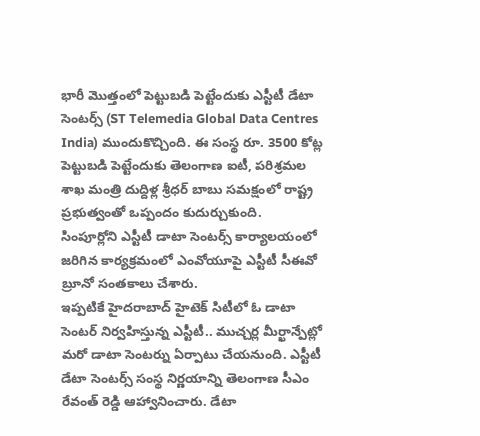భారీ మొత్తంలో పెట్టుబడి పెట్టేందుకు ఎస్టీటీ డేటా సెంటర్స్ (ST Telemedia Global Data Centres India) ముందుకొచ్చింది. ఈ సంస్థ రూ. 3500 కోట్ల పెట్టుబడి పెట్టేందుకు తెలంగాణ ఐటీ, పరిశ్రమల శాఖ మంత్రి దుద్దిళ్ల శ్రీధర్ బాబు సమక్షంలో రాష్ట్ర ప్రభుత్వంతో ఒప్పందం కుదుర్చుకుంది.
సింపూర్లోని ఎస్టీటీ డాటా సెంటర్స్ కార్యాలయంలో జరిగిన కార్యక్రమంలో ఎంవోయూపై ఎస్టీటీ సీఈవో బ్రూనో సంతకాలు చేశారు.
ఇప్పటికే హైదరాబాద్ హైటెక్ సిటీలో ఓ డాటా సెంటర్ నిర్వహిస్తున్న ఎస్టీటీ.. ముచ్చర్ల మీర్ఖాన్పేట్లో మరో డాటా సెంటర్ను ఏర్పాటు చేయనుంది. ఎస్టీటీ డేటా సెంటర్స్ సంస్థ నిర్ణయాన్ని తెలంగాణ సీఎం రేవంత్ రెడ్డి ఆహ్వానించారు. డేటా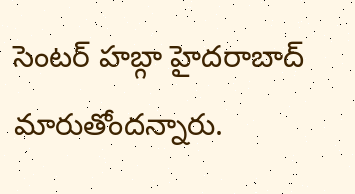సెంటర్ హబ్గా హైదరాబాద్
మారుతోందన్నారు.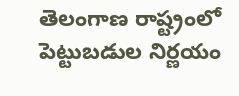తెలంగాణ రాష్ట్రంలో పెట్టుబడుల నిర్ణయం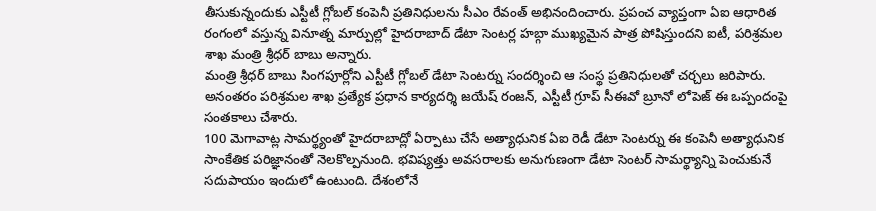తీసుకున్నందుకు ఎస్టీటీ గ్లోబల్ కంపెనీ ప్రతినిధులను సీఎం రేవంత్ అభినందించారు. ప్రపంచ వ్యాప్తంగా ఏఐ ఆధారిత రంగంలో వస్తున్న వినూత్న మార్పుల్లో హైదరాబాద్ డేటా సెంటర్ల హబ్గా ముఖ్యమైన పాత్ర పోషిస్తుందని ఐటీ, పరిశ్రమల శాఖ మంత్రి శ్రీధర్ బాబు అన్నారు.
మంత్రి శ్రీధర్ బాబు సింగపూర్లోని ఎస్టీటీ గ్లోబల్ డేటా సెంటర్ను సందర్శించి ఆ సంస్థ ప్రతినిధులతో చర్చలు జరిపారు. అనంతరం పరిశ్రమల శాఖ ప్రత్యేక ప్రధాన కార్యదర్శి జయేష్ రంజన్, ఎస్టీటీ గ్రూప్ సీఈవో బ్రూనో లోపెజ్ ఈ ఒప్పందంపై సంతకాలు చేశారు.
100 మెగావాట్ల సామర్థ్యంతో హైదరాబాద్లో ఏర్పాటు చేసే అత్యాధునిక ఏఐ రెడీ డేటా సెంటర్ను ఈ కంపెనీ అత్యాధునిక సాంకేతిక పరిజ్ఞానంతో నెలకొల్పనుంది. భవిష్యత్తు అవసరాలకు అనుగుణంగా డేటా సెంటర్ సామర్థ్యాన్ని పెంచుకునే సదుపాయం ఇందులో ఉంటుంది. దేశంలోనే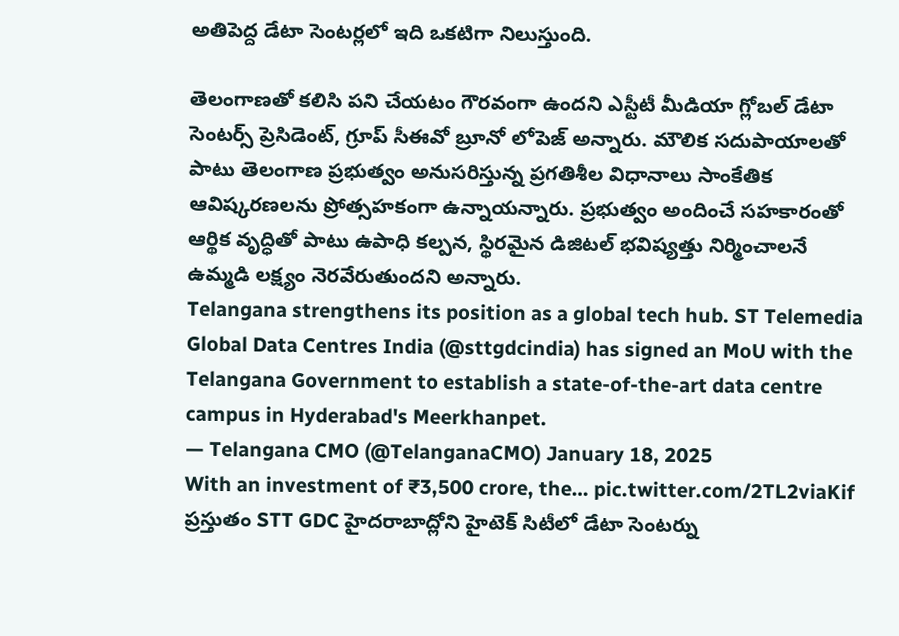అతిపెద్ద డేటా సెంటర్లలో ఇది ఒకటిగా నిలుస్తుంది.

తెలంగాణతో కలిసి పని చేయటం గౌరవంగా ఉందని ఎస్టీటీ మీడియా గ్లోబల్ డేటా సెంటర్స్ ప్రెసిడెంట్, గ్రూప్ సీఈవో బ్రూనో లోపెజ్ అన్నారు. మౌలిక సదుపాయాలతో పాటు తెలంగాణ ప్రభుత్వం అనుసరిస్తున్న ప్రగతిశీల విధానాలు సాంకేతిక ఆవిష్కరణలను ప్రోత్సహకంగా ఉన్నాయన్నారు. ప్రభుత్వం అందించే సహకారంతో ఆర్థిక వృద్ధితో పాటు ఉపాధి కల్పన, స్థిరమైన డిజిటల్ భవిష్యత్తు నిర్మించాలనే ఉమ్మడి లక్ష్యం నెరవేరుతుందని అన్నారు.
Telangana strengthens its position as a global tech hub. ST Telemedia Global Data Centres India (@sttgdcindia) has signed an MoU with the Telangana Government to establish a state-of-the-art data centre campus in Hyderabad's Meerkhanpet.
— Telangana CMO (@TelanganaCMO) January 18, 2025
With an investment of ₹3,500 crore, the… pic.twitter.com/2TL2viaKif
ప్రస్తుతం STT GDC హైదరాబాద్లోని హైటెక్ సిటీలో డేటా సెంటర్ను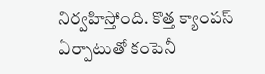నిర్వహిస్తోంది. కొత్త క్యాంపస్ ఏర్పాటుతో కంపెనీ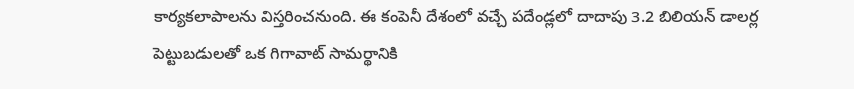కార్యకలాపాలను విస్తరించనుంది. ఈ కంపెనీ దేశంలో వచ్చే పదేండ్లలో దాదాపు 3.2 బిలియన్ డాలర్ల పెట్టుబడులతో ఒక గిగావాట్ సామర్థానికి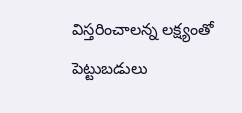విస్తరించాలన్న లక్ష్యంతో పెట్టుబడులు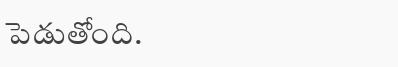పెడుతోంది.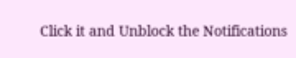Click it and Unblock the Notifications